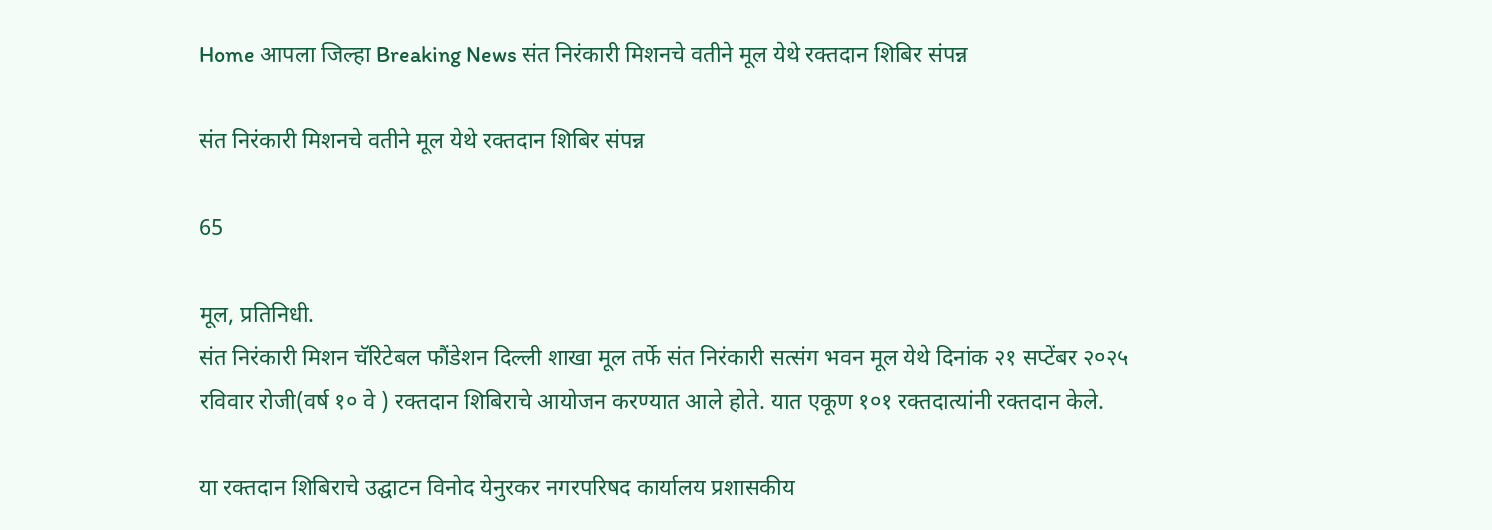Home आपला जिल्हा Breaking News संत निरंकारी मिशनचे वतीने मूल येथे रक्तदान शिबिर संपन्न

संत निरंकारी मिशनचे वतीने मूल येथे रक्तदान शिबिर संपन्न

65

मूल, प्रतिनिधी.
संत निरंकारी मिशन चॅरिटेबल फौंडेशन दिल्ली शाखा मूल तर्फे संत निरंकारी सत्संग भवन मूल येथे दिनांक २१ सप्टेंबर २०२५ रविवार रोजी(वर्ष १० वे ) रक्तदान शिबिराचे आयोजन करण्यात आले होते. यात एकूण १०१ रक्तदात्यांनी रक्तदान केले.

या रक्तदान शिबिराचे उद्घाटन विनोद येनुरकर नगरपरिषद कार्यालय प्रशासकीय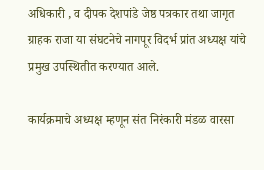अधिकारी , व दीपक देशपांडे जेष्ठ पत्रकार तथा जागृत ग्राहक राजा या संघटनेचे नागपूर विदर्भ प्रांत अध्यक्ष यांचे प्रमुख उपस्थितीत करण्यात आले.

कार्यक्रमाचे अध्यक्ष म्हणून संत निरंकारी मंडळ वारसा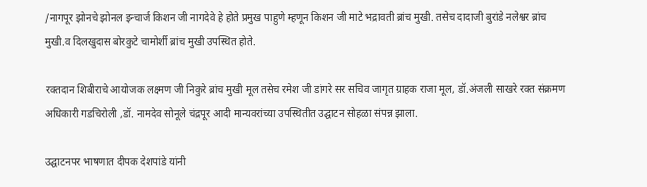/नागपूर झोनचे झोनल इन्चार्ज किशन जी नागदेवे हे होते प्रमुख पाहुणे म्हणून किशन जी माटे भद्रावती ब्रांच मुखी. तसेच दादाजी बुरांडे नलेश्वर ब्रांच मुखी.व दिलखुदास बोरकुटे चामोर्शी ब्रांच मुखी उपस्थित होते.

रक्तदान शिबीराचे आयोजक लक्ष्मण जी निकुरे ब्रांच मुखी मूल तसेच रमेश जी डांगरे सर सचिव जागृत ग्राहक राजा मूल, डॉ.अंजली साखरे रक्त संक्रमण अधिकारी गडचिरोली ,डॉ. नामदेव सोनूले चंद्रपूर आदी मान्यवरांच्या उपस्थितीत उद्घाटन सोहळा संपन्न झाला.

उद्घाटनपर भाषणात दीपक देशपांडे यांनी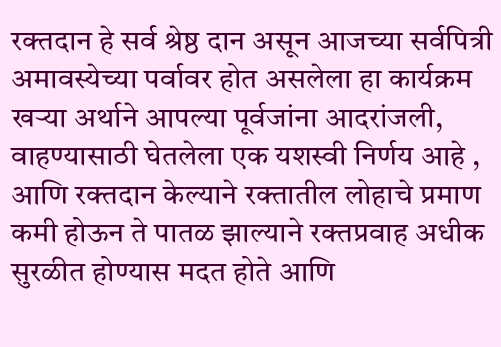रक्तदान हे सर्व श्रेष्ठ दान असून आजच्या सर्वपित्री अमावस्येच्या पर्वावर होत असलेला हा कार्यक्रम खऱ्या अर्थाने आपल्या पूर्वजांना आदरांजली, वाहण्यासाठी घेतलेला एक यशस्वी निर्णय आहे , आणि रक्तदान केल्याने रक्तातील लोहाचे प्रमाण कमी होऊन ते पातळ झाल्याने रक्तप्रवाह अधीक सुरळीत होण्यास मदत होते आणि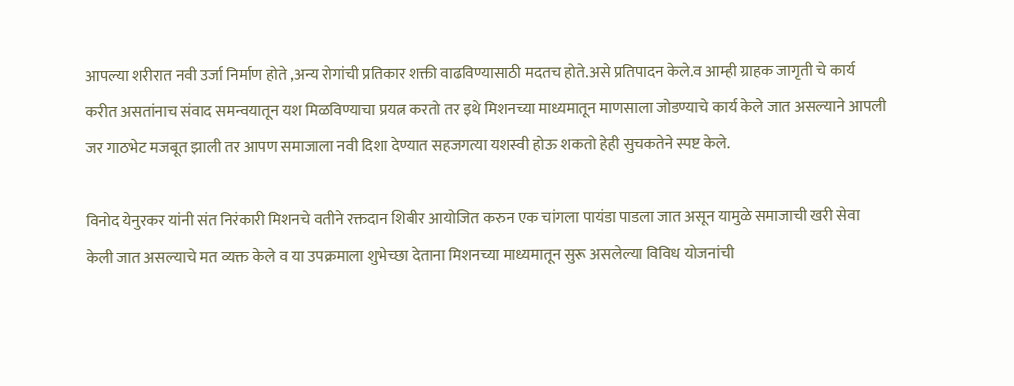आपल्या शरीरात नवी उर्जा निर्माण होते ,अन्य रोगांची प्रतिकार शक्ती वाढविण्यासाठी मदतच होते.असे प्रतिपादन केले.व आम्ही ग्राहक जागृती चे कार्य करीत असतांनाच संवाद समन्वयातून यश मिळविण्याचा प्रयत्न करतो तर इथे मिशनच्या माध्यमातून माणसाला जोडण्याचे कार्य केले जात असल्याने आपली जर गाठभेट मजबूत झाली तर आपण समाजाला नवी दिशा देण्यात सहजगत्या यशस्वी होऊ शकतो हेही सुचकतेने स्पष्ट केले.

विनोद येनुरकर यांनी संत निरंकारी मिशनचे वतीने रक्तदान शिबीर आयोजित करुन एक चांगला पायंडा पाडला जात असून यामुळे समाजाची खरी सेवा केली जात असल्याचे मत व्यक्त केले व या उपक्रमाला शुभेच्छा देताना मिशनच्या माध्यमातून सुरू असलेल्या विविध योजनांची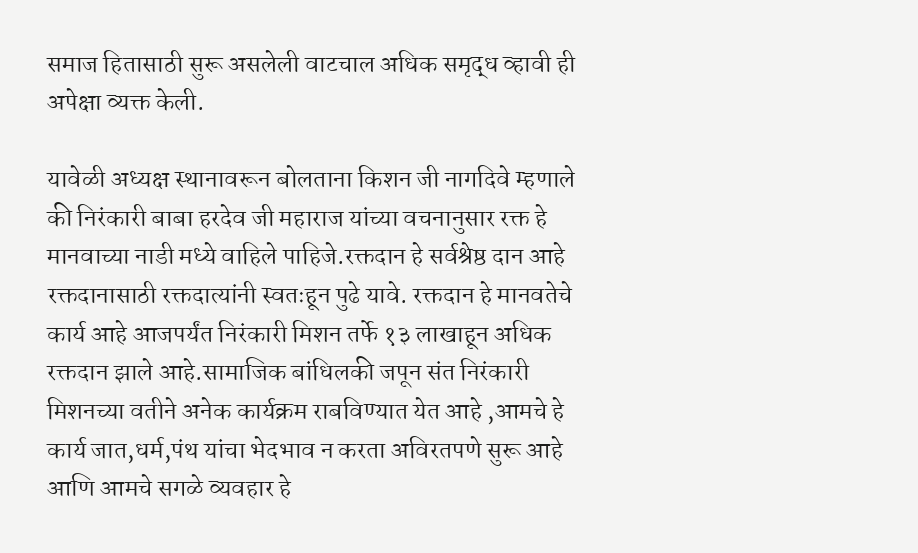समाज हितासाठी सुरू असलेली वाटचाल अधिक समृद्ध व्हावी ही अपेक्षा व्यक्त केली.

यावेळी अध्यक्ष स्थानावरून बोलताना किशन जी नागदिवे म्हणाले की निरंकारी बाबा हरदेव जी महाराज यांच्या वचनानुसार रक्त हे मानवाच्या नाडी मध्ये वाहिले पाहिजे.रक्तदान हे सर्वश्रेष्ठ दान आहे रक्तदानासाठी रक्तदात्यांनी स्वतःहून पुढे यावे. रक्तदान हे मानवतेचे कार्य आहे आजपर्यंत निरंकारी मिशन तर्फे १३ लाखाहून अधिक रक्तदान झाले आहे.सामाजिक बांधिलकी जपून संत निरंकारी मिशनच्या वतीने अनेक कार्यक्रम राबविण्यात येत आहे ,आमचे हे कार्य जात,धर्म,पंथ यांचा भेदभाव न करता अविरतपणे सुरू आहे आणि आमचे सगळे व्यवहार हे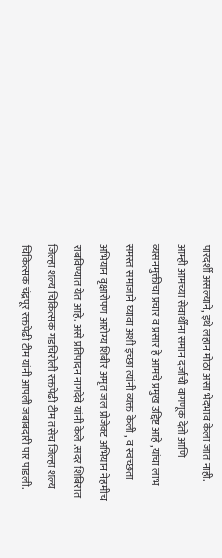पारदर्शी असल्याने, इथे लहान मोठा असा भेदभाव केला जात नाही. आम्ही आमच्या सेवार्थींना समान दर्जाची वागणूक देतो आणि व्यसनमुक्तीचा प्रचार व प्रसार हे आमचे प्रमुख उद्दिष्ट आहे ,यांचा लाभ समस्त समाजाने घ्यावा अशी इच्छा त्यांनी व्यक्त केली , व स्वच्छता अभियान वृक्षारोपण आरोग्य शिबीर अमृत जल प्रोजेक्ट अभियान नेहमीच राबविण्यात येत आहे. असे प्रतिपादन नागदेवे यांनी केले .सदर शिबिरात जिल्हा शल्य चिकित्सक गडचिरोली रक्तपेढी टीम तसेच जिल्हा शल्य चिकित्सक चंद्रपूर रक्तपेढी टीम यांनी आपली जबाबदारी पार पाडली.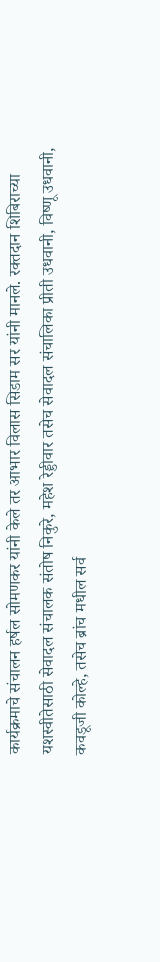कार्यक्रमाचे संचालन हर्षल सोमणकर यांनी केले तर आभार विलास सिडाम सर यांनी मानले. रक्तदान शिबिराच्या यशस्वीतेसाठी सेवादल संचालक संतोष निकुरे, महेश रेड्डीवार तसेच सेवादल संचालिका प्रीती उधवानी, विष्णू उधवानी, कवडूजी कोल्हे, तसेच ब्रांच मधील सर्व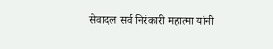सेवादल सर्व निरंकारी महात्मा यांनी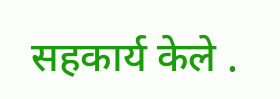सहकार्य केले .